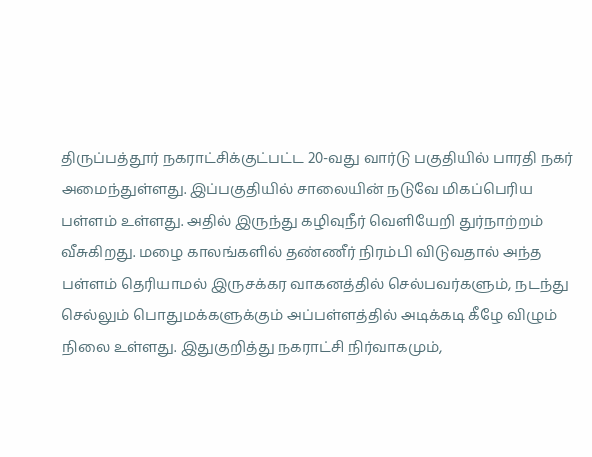திருப்பத்தூர் நகராட்சிக்குட்பட்ட 20-வது வார்டு பகுதியில் பாரதி நகர் அமைந்துள்ளது. இப்பகுதியில் சாலையின் நடுவே மிகப்பெரிய பள்ளம் உள்ளது. அதில் இருந்து கழிவுநீர் வெளியேறி துர்நாற்றம் வீசுகிறது. மழை காலங்களில் தண்ணீர் நிரம்பி விடுவதால் அந்த பள்ளம் தெரியாமல் இருசக்கர வாகனத்தில் செல்பவர்களும், நடந்து செல்லும் பொதுமக்களுக்கும் அப்பள்ளத்தில் அடிக்கடி கீழே விழும் நிலை உள்ளது. இதுகுறித்து நகராட்சி நிர்வாகமும்,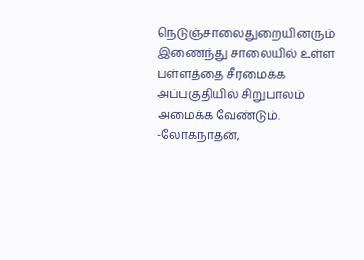நெடுஞ்சாலைதுறையினரும் இணைந்து சாலையில் உள்ள பள்ளத்தை சீரமைக்க அப்பகுதியில் சிறுபாலம் அமைக்க வேண்டும்.
-லோகநாதன்,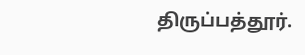திருப்பத்தூர்.